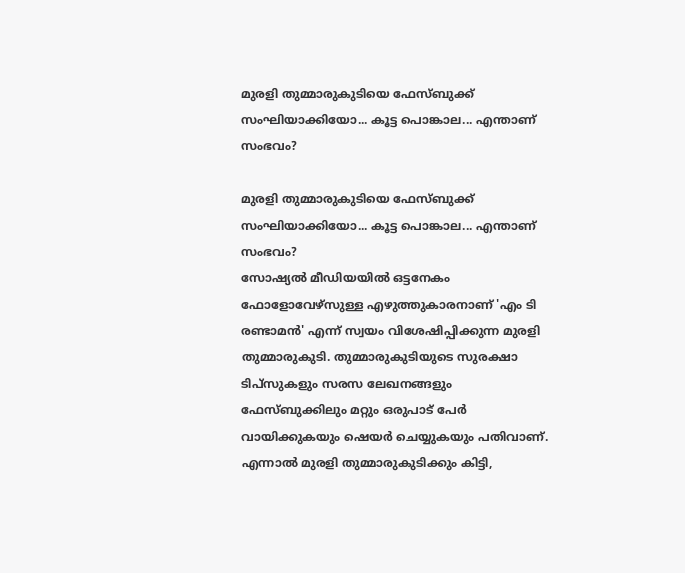മുരളി തുമ്മാരുകുടിയെ ഫേസ്ബുക്ക് സംഘിയാക്കിയോ... കൂട്ട പൊങ്കാല... എന്താണ് സംഭവം?

മുരളി തുമ്മാരുകുടിയെ ഫേസ്ബുക്ക് സംഘിയാക്കിയോ... കൂട്ട പൊങ്കാല... എന്താണ് സംഭവം?
സോഷ്യല്‍ മീഡിയയില്‍ ഒട്ടനേകം ഫോളോവേഴ്‌സുള്ള എഴുത്തുകാരനാണ് 'എം ടി രണ്ടാമന്‍' എന്ന് സ്വയം വിശേഷിപ്പിക്കുന്ന മുരളി തുമ്മാരുകുടി. തുമ്മാരുകുടിയുടെ സുരക്ഷാ ടിപ്‌സുകളും സരസ ലേഖനങ്ങളും ഫേസ്ബുക്കിലും മറ്റും ഒരുപാട് പേര്‍ വായിക്കുകയും ഷെയര്‍ ചെയ്യുകയും പതിവാണ്. എന്നാല്‍ മുരളി തുമ്മാരുകുടിക്കും കിട്ടി,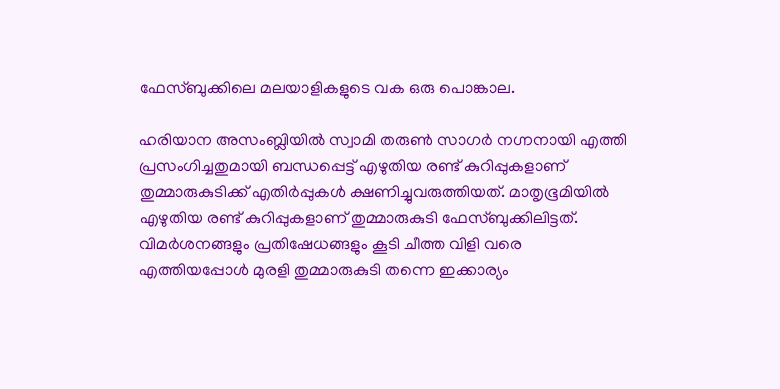ഫേസ്ബുക്കിലെ മലയാളികളുടെ വക ഒരു പൊങ്കാല.

ഹരിയാന അസംബ്ലിയില്‍ സ്വാമി തരുണ്‍ സാഗര്‍ നഗ്നനായി എത്തി പ്രസംഗിച്ചതുമായി ബന്ധപ്പെട്ട് എഴുതിയ രണ്ട് കുറിപ്പുകളാണ് തുമ്മാരുകുടിക്ക് എതിര്‍പ്പുകള്‍ ക്ഷണിച്ചുവരുത്തിയത്. മാതൃഭൂമിയില്‍ എഴുതിയ രണ്ട് കുറിപ്പുകളാണ് തുമ്മാരുകുടി ഫേസ്ബുക്കിലിട്ടത്. വിമര്‍ശനങ്ങളും പ്രതിഷേധങ്ങളും കൂടി ചീത്ത വിളി വരെ എത്തിയപ്പോള്‍ മുരളി തുമ്മാരുകുടി തന്നെ ഇക്കാര്യം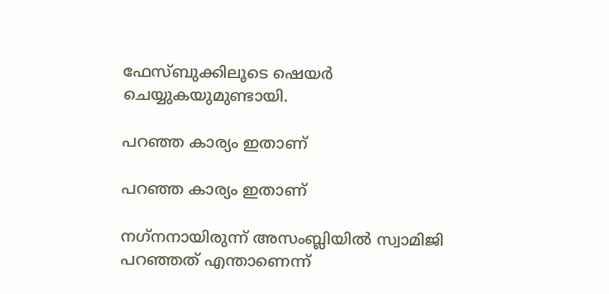ഫേസ്ബുക്കിലൂടെ ഷെയര്‍ ചെയ്യുകയുമുണ്ടായി.

പറഞ്ഞ കാര്യം ഇതാണ്

പറഞ്ഞ കാര്യം ഇതാണ്

നഗ്‌നനായിരുന്ന് അസംബ്ലിയില്‍ സ്വാമിജി പറഞ്ഞത് എന്താണെന്ന്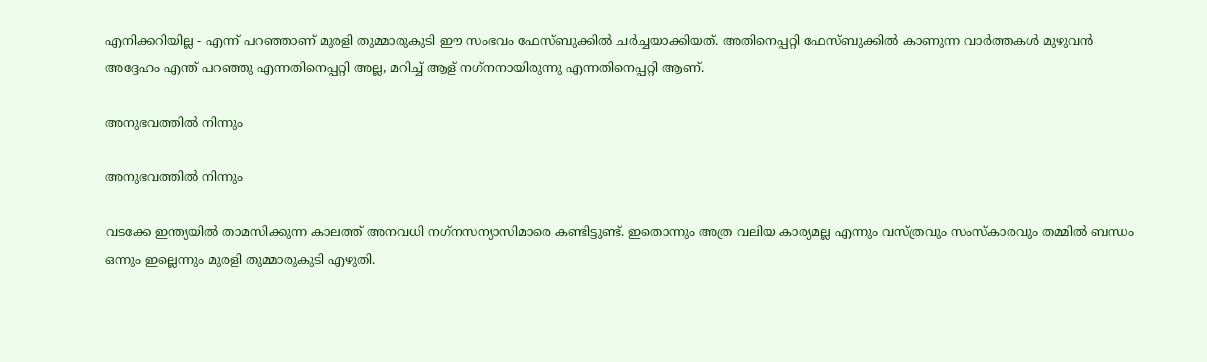എനിക്കറിയില്ല - എന്ന് പറഞ്ഞാണ് മുരളി തുമ്മാരുകുടി ഈ സംഭവം ഫേസ്ബുക്കില്‍ ചര്‍ച്ചയാക്കിയത്. അതിനെപ്പറ്റി ഫേസ്ബുക്കില്‍ കാണുന്ന വാര്‍ത്തകള്‍ മുഴുവന്‍ അദ്ദേഹം എന്ത് പറഞ്ഞു എന്നതിനെപ്പറ്റി അല്ല, മറിച്ച് ആള് നഗ്‌നനായിരുന്നു എന്നതിനെപ്പറ്റി ആണ്.

അനുഭവത്തില്‍ നിന്നും

അനുഭവത്തില്‍ നിന്നും

വടക്കേ ഇന്ത്യയില്‍ താമസിക്കുന്ന കാലത്ത് അനവധി നഗ്‌നസന്യാസിമാരെ കണ്ടിട്ടുണ്ട്. ഇതൊന്നും അത്ര വലിയ കാര്യമല്ല എന്നും വസ്ത്രവും സംസ്‌കാരവും തമ്മില്‍ ബന്ധം ഒന്നും ഇല്ലെന്നും മുരളി തുമ്മാരുകുടി എഴുതി.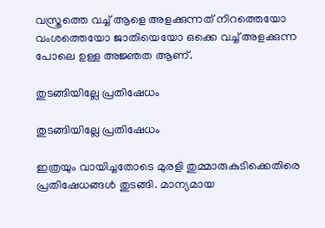വസ്ത്രത്തെ വച്ച് ആളെ അളക്കുന്നത് നിറത്തെയോ വംശത്തെയോ ജാതിയെയോ ഒക്കെ വച്ച് അളക്കുന്ന പോലെ ഉള്ള അജ്ഞത ആണ്.

തുടങ്ങിയില്ലേ പ്രതിഷേധം

തുടങ്ങിയില്ലേ പ്രതിഷേധം

ഇത്രയും വായിച്ചതോടെ മുരളി തുമ്മാരുകുടിക്കെതിരെ പ്രതിഷേധങ്ങള്‍ തുടങ്ങി. മാന്യമായ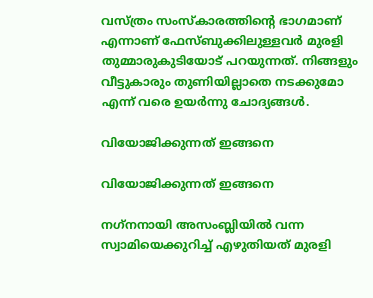വസ്ത്രം സംസ്‌കാരത്തിന്റെ ഭാഗമാണ് എന്നാണ് ഫേസ്ബുക്കിലുള്ളവര്‍ മുരളി തുമ്മാരുകുടിയോട് പറയുന്നത്. നിങ്ങളും വീട്ടുകാരും തുണിയില്ലാതെ നടക്കുമോ എന്ന് വരെ ഉയര്‍ന്നു ചോദ്യങ്ങള്‍.

വിയോജിക്കുന്നത് ഇങ്ങനെ

വിയോജിക്കുന്നത് ഇങ്ങനെ

നഗ്‌നനായി അസംബ്ലിയില്‍ വന്ന സ്വാമിയെക്കുറിച്ച് എഴുതിയത് മുരളി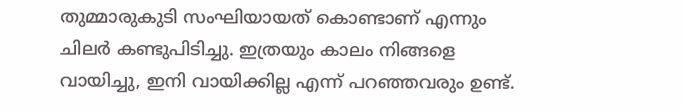തുമ്മാരുകുടി സംഘിയായത് കൊണ്ടാണ് എന്നും ചിലര്‍ കണ്ടുപിടിച്ചു. ഇത്രയും കാലം നിങ്ങളെ വായിച്ചു, ഇനി വായിക്കില്ല എന്ന് പറഞ്ഞവരും ഉണ്ട്.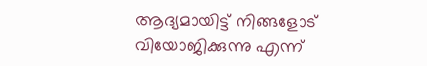ആദ്യമായിട്ട് നിങ്ങളോട് വിയോജിക്കുന്നു എന്ന്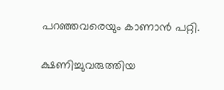പറഞ്ഞവരെയും കാണാന്‍ പറ്റി.

ക്ഷണിച്ചുവരുത്തിയ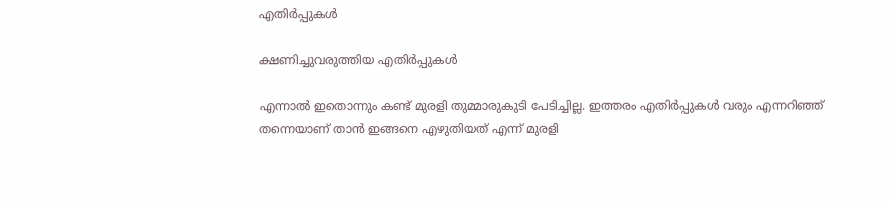എതിര്‍പ്പുകള്‍

ക്ഷണിച്ചുവരുത്തിയ എതിര്‍പ്പുകള്‍

എന്നാല്‍ ഇതൊന്നും കണ്ട് മുരളി തുമ്മാരുകുടി പേടിച്ചില്ല. ഇത്തരം എതിര്‍പ്പുകള്‍ വരും എന്നറിഞ്ഞ് തന്നെയാണ് താന്‍ ഇങ്ങനെ എഴുതിയത് എന്ന് മുരളി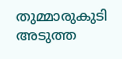തുമ്മാരുകുടി അടുത്ത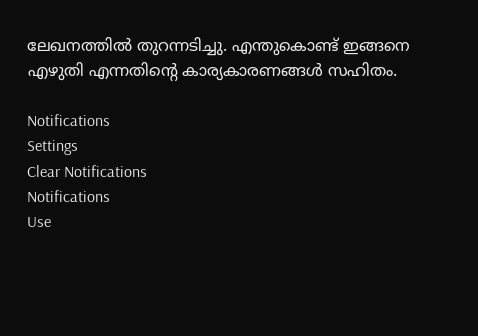ലേഖനത്തില്‍ തുറന്നടിച്ചു. എന്തുകൊണ്ട് ഇങ്ങനെ എഴുതി എന്നതിന്റെ കാര്യകാരണങ്ങള്‍ സഹിതം.

Notifications
Settings
Clear Notifications
Notifications
Use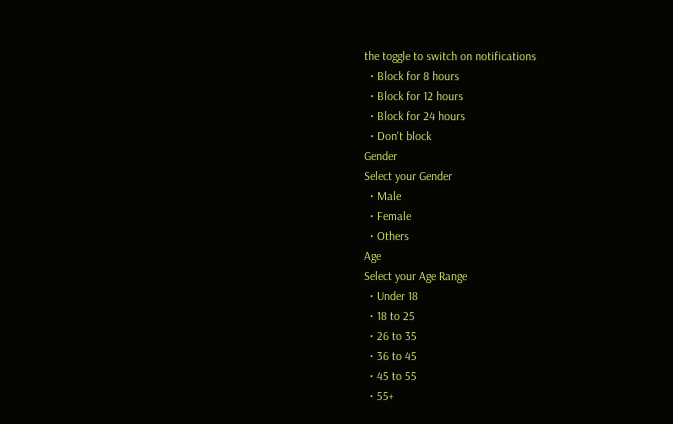the toggle to switch on notifications
  • Block for 8 hours
  • Block for 12 hours
  • Block for 24 hours
  • Don't block
Gender
Select your Gender
  • Male
  • Female
  • Others
Age
Select your Age Range
  • Under 18
  • 18 to 25
  • 26 to 35
  • 36 to 45
  • 45 to 55
  • 55+